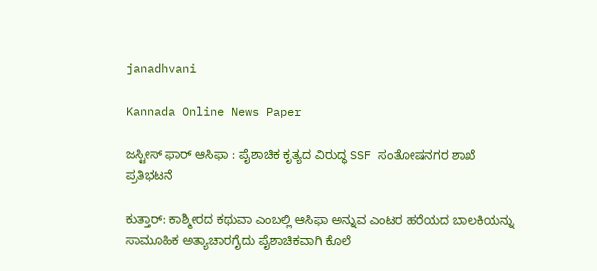janadhvani

Kannada Online News Paper

ಜಸ್ಟೀಸ್ ಫಾರ್ ಆಸಿಫಾ : ಪೈಶಾಚಿಕ ಕೃತ್ಯದ ವಿರುದ್ಧ SSF ಸಂತೋಷನಗರ ಶಾಖೆ ಪ್ರತಿಭಟನೆ

ಕುತ್ತಾರ್: ಕಾಶ್ಮೀರದ ಕಥುವಾ ಎಂಬಲ್ಲಿ ಆಸಿಫಾ ಅನ್ನುವ ಎಂಟರ ಹರೆಯದ ಬಾಲಕಿಯನ್ನು ಸಾಮೂಹಿಕ ಅತ್ಯಾಚಾರಗೈದು ಪೈಶಾಚಿಕವಾಗಿ ಕೊಲೆ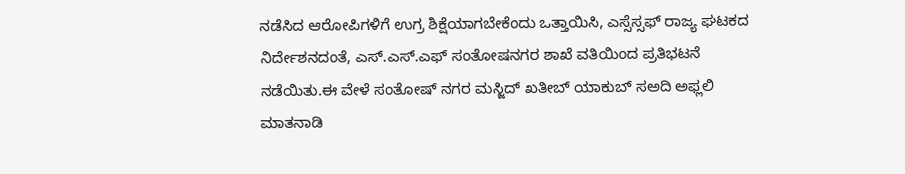ನಡೆಸಿದ ಆರೋಪಿಗಳಿಗೆ ಉಗ್ರ ಶಿಕ್ಷೆಯಾಗಬೇಕೆಂದು ಒತ್ತಾಯಿಸಿ, ಎಸ್ಸೆಸ್ಸಫ್ ರಾಜ್ಯ ಘಟಕದ ನಿರ್ದೇಶನದಂತೆ, ಎಸ್.ಎಸ್.ಎಫ್ ಸಂತೋಷನಗರ ಶಾಖೆ ವತಿಯಿಂದ ಪ್ರತಿಭಟನೆ ನಡೆಯಿತು.ಈ ವೇಳೆ ಸಂತೋಷ್ ನಗರ ಮಸ್ಜಿದ್ ಖತೀಬ್ ಯಾಕುಬ್ ಸಅದಿ ಅಫ್ಲಲಿ ಮಾತನಾಡಿ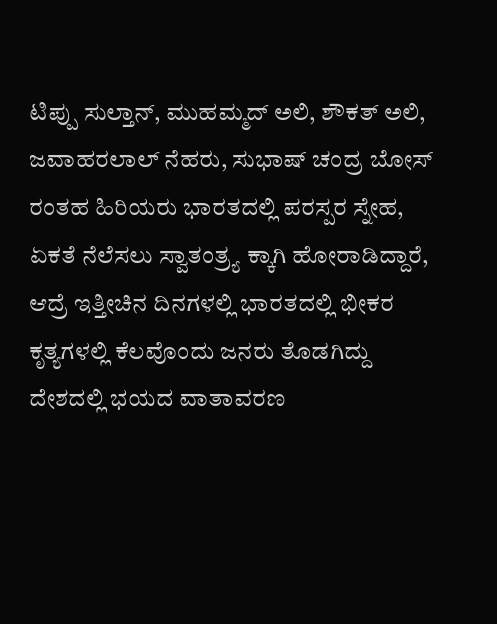ಟಿಪ್ಪು ಸುಲ್ತಾನ್, ಮುಹಮ್ಮದ್ ಅಲಿ, ಶೌಕತ್ ಅಲಿ, ಜವಾಹರಲಾಲ್ ನೆಹರು, ಸುಭಾಷ್ ಚಂದ್ರ ಬೋಸ್ ರಂತಹ ಹಿರಿಯರು ಭಾರತದಲ್ಲಿ ಪರಸ್ಪರ ಸ್ನೇಹ, ಏಕತೆ ನೆಲೆಸಲು ಸ್ವಾತಂತ್ರ್ಯ ಕ್ಕಾಗಿ ಹೋರಾಡಿದ್ದಾರೆ, ಆದ್ರೆ‌ ಇತ್ತೀಚಿನ ದಿನಗಳಲ್ಲಿ ಭಾರತದಲ್ಲಿ ಭೀಕರ ಕೃತ್ಯಗಳಲ್ಲಿ ಕೆಲವೊಂದು ಜನರು ತೊಡಗಿದ್ದು ದೇಶದಲ್ಲಿ ಭಯದ ವಾತಾವರಣ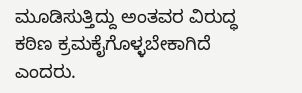ಮೂಡಿಸುತ್ತಿದ್ದು ಅಂತವರ ವಿರುದ್ಧ ಕಠಿಣ ಕ್ರಮಕೈಗೊಳ್ಳಬೇಕಾಗಿದೆ ಎಂದರು.